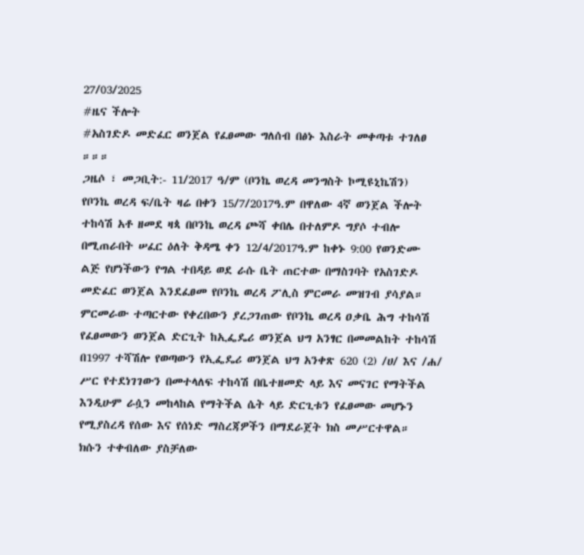27/03/2025
#ዜና ችሎት
#አስገድዶ መድፈር ወንጀል የፈፀመው ግለሰብ በፅኑ እስራት መቀጣቱ ተገለፀ
።።።
ጋዜሶ ፣ መጋቢት:- 11/2017 ዓ/ም (ቦንኬ ወረዳ መንግስት ኮሚዩኒኬሽን)
የቦንኬ ወረዳ ፍ/ቤት ዛሬ በቀን 15/7/2017ዓ.ም በዋለው 4ኛ ወንጀል ችሎት ተከሳሽ አቶ ዘመደ ዛጳ በቦንኬ ወረዳ ጮሻ ቀበሌ በተለምዶ ግያሶ ተብሎ በሚጠራበት ሠፈር ዕለት ቅዳሜ ቀን 12/4/2017ዓ.ም ከቀኑ 9:00 የወንድሙ ልጅ የሆነችውን የግል ተበዳይ ወደ ራሱ ቤት ጠርተው በማስገባት የአስገድዶ መድፈር ወንጀል እንደፈፀመ የቦንኬ ወረዳ ፖሊስ ምርመራ መዝገብ ያሳያል።
ምርመራው ተጣርተው የቀረበውን ያረጋገጠው የቦንኬ ወረዳ ዐቃቤ ሕግ ተከሳሽ የፈፀመውን ወንጀል ድርጊት ከኢፌዴሪ ወንጀል ህግ አንፃር በመመልከት ተከሳሽ በ1997 ተሻሽሎ የወጣውን የኢፌዴሪ ወንጀል ህግ አንቀጽ 620 (2) /ሀ/ እና /ሐ/ ሥር የተደነገገውን በመተላለፍ ተከሳሽ በቤተዘመድ ላይ እና መናገር የማትችል እንዲሁም ራሷን መከላከል የማትችል ሴት ላይ ድርጊቱን የፈፀመው መሆኑን የሚያስረዳ የሰው እና የሰነድ ማስረጃዎችን በማደራጀት ክስ መሥርተዋል።
ክሱን ተቀብለው ያስቻለው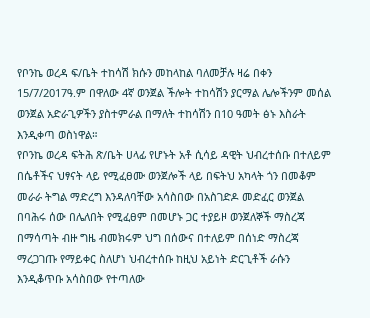የቦንኬ ወረዳ ፍ/ቤት ተከሳሽ ክሱን መከላከል ባለመቻሉ ዛሬ በቀን 15/7/2017ዓ.ም በዋለው 4ኛ ወንጀል ችሎት ተከሳሽን ያርማል ሌሎችንም መሰል ወንጀል አድራጊዎችን ያስተምራል በማለት ተከሳሽን በ10 ዓመት ፅኑ እስራት እንዲቀጣ ወስነዋል።
የቦንኬ ወረዳ ፍትሕ ጽ/ቤት ሀላፊ የሆኑት አቶ ሲሳይ ዳዊት ህብረተሰቡ በተለይም በሴቶችና ህፃናት ላይ የሚፈፀሙ ወንጀሎች ላይ በፍትህ አካላት ጎን በመቆም መራራ ትግል ማድረግ እንዳለባቸው አሳስበው በአስገድዶ መድፈር ወንጀል በባሕሩ ሰው በሌለበት የሚፈፀም በመሆኑ ጋር ተያይዞ ወንጀለኞች ማስረጃ በማሳጣት ብዙ ግዜ ብመክሩም ህግ በሰውና በተለይም በሰነድ ማስረጃ ማረጋገጡ የማይቀር ስለሆነ ህብረተሰቡ ከዚህ አይነት ድርጊቶች ራሱን እንዲቆጥቡ አሳስበው የተጣለው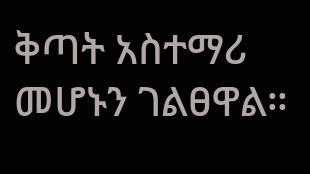ቅጣት አስተማሪ መሆኑን ገልፀዋል።